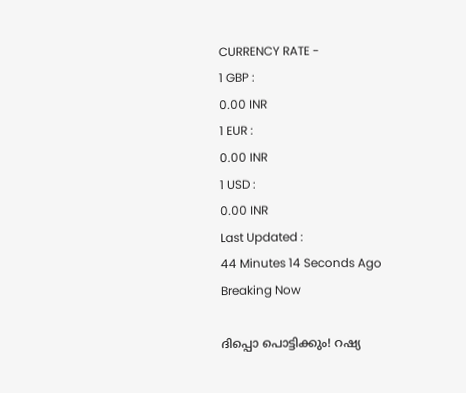CURRENCY RATE -
1 GBP :
0.00 INR
1 EUR :
0.00 INR
1 USD :
0.00 INR
Last Updated :
44 Minutes 14 Seconds Ago
Breaking Now

ദിപ്പൊ പൊട്ടിക്കും! റഷ്യ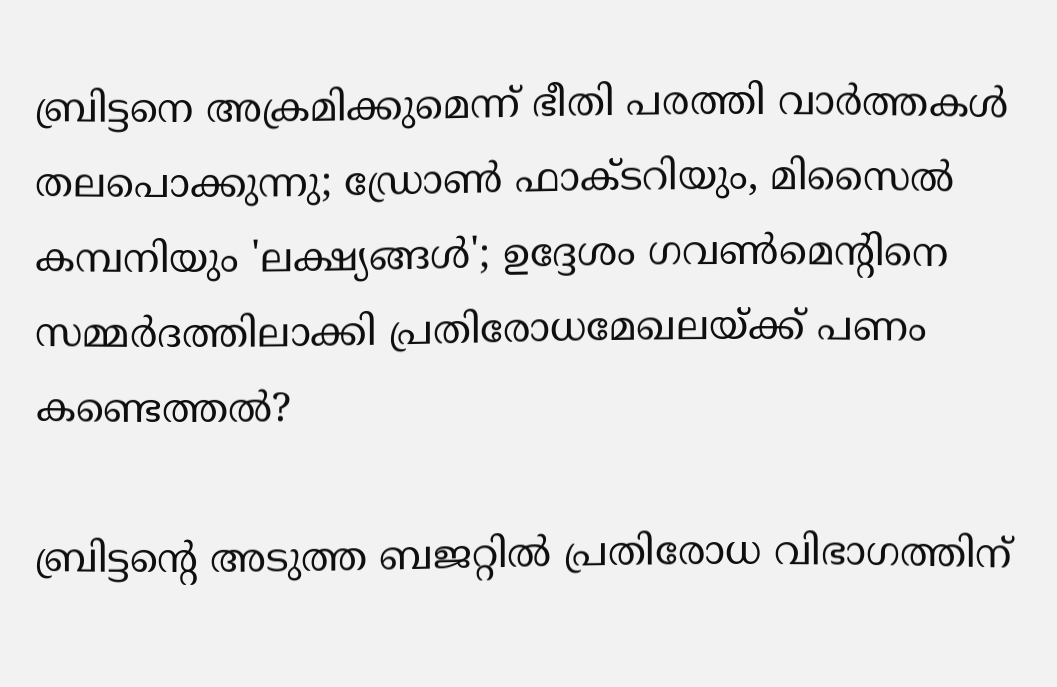ബ്രിട്ടനെ അക്രമിക്കുമെന്ന് ഭീതി പരത്തി വാര്‍ത്തകള്‍ തലപൊക്കുന്നു; ഡ്രോണ്‍ ഫാക്ടറിയും, മിസൈല്‍ കമ്പനിയും 'ലക്ഷ്യങ്ങള്‍'; ഉദ്ദേശം ഗവണ്‍മെന്റിനെ സമ്മര്‍ദത്തിലാക്കി പ്രതിരോധമേഖലയ്ക്ക് പണം കണ്ടെത്തല്‍?

ബ്രിട്ടന്റെ അടുത്ത ബജറ്റില്‍ പ്രതിരോധ വിഭാഗത്തിന്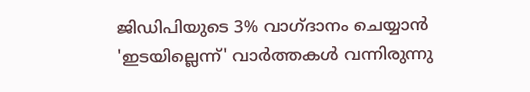ജിഡിപിയുടെ 3% വാഗ്ദാനം ചെയ്യാന്‍ 'ഇടയില്ലെന്ന്' വാര്‍ത്തകള്‍ വന്നിരുന്നു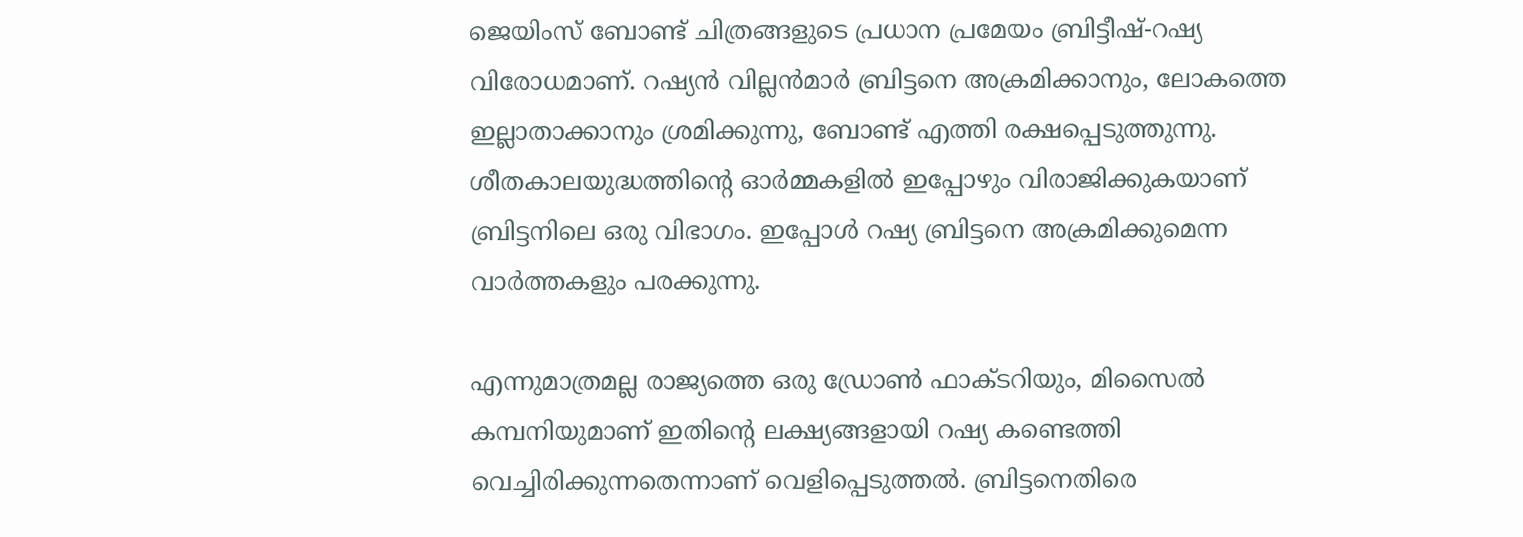ജെയിംസ് ബോണ്ട് ചിത്രങ്ങളുടെ പ്രധാന പ്രമേയം ബ്രിട്ടീഷ്-റഷ്യ വിരോധമാണ്. റഷ്യന്‍ വില്ലന്‍മാര്‍ ബ്രിട്ടനെ അക്രമിക്കാനും, ലോകത്തെ ഇല്ലാതാക്കാനും ശ്രമിക്കുന്നു, ബോണ്ട് എത്തി രക്ഷപ്പെടുത്തുന്നു. ശീതകാലയുദ്ധത്തിന്റെ ഓര്‍മ്മകളില്‍ ഇപ്പോഴും വിരാജിക്കുകയാണ് ബ്രിട്ടനിലെ ഒരു വിഭാഗം. ഇപ്പോള്‍ റഷ്യ ബ്രിട്ടനെ അക്രമിക്കുമെന്ന വാര്‍ത്തകളും പരക്കുന്നു.

എന്നുമാത്രമല്ല രാജ്യത്തെ ഒരു ഡ്രോണ്‍ ഫാക്ടറിയും, മിസൈല്‍ കമ്പനിയുമാണ് ഇതിന്റെ ലക്ഷ്യങ്ങളായി റഷ്യ കണ്ടെത്തി വെച്ചിരിക്കുന്നതെന്നാണ് വെളിപ്പെടുത്തല്‍. ബ്രിട്ടനെതിരെ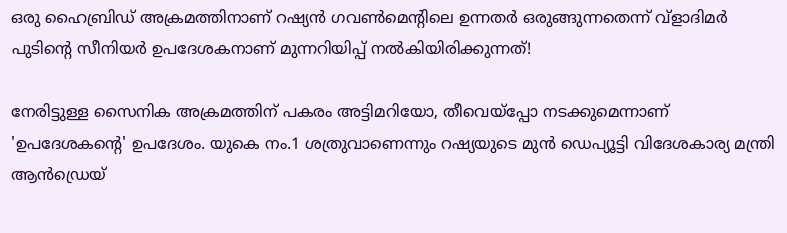ഒരു ഹൈബ്രിഡ് അക്രമത്തിനാണ് റഷ്യന്‍ ഗവണ്‍മെന്റിലെ ഉന്നതര്‍ ഒരുങ്ങുന്നതെന്ന് വ്‌ളാദിമര്‍ പുടിന്റെ സീനിയര്‍ ഉപദേശകനാണ് മുന്നറിയിപ്പ് നല്‍കിയിരിക്കുന്നത്!

നേരിട്ടുള്ള സൈനിക അക്രമത്തിന് പകരം അട്ടിമറിയോ, തീവെയ്‌പ്പോ നടക്കുമെന്നാണ് 'ഉപദേശകന്റെ' ഉപദേശം. യുകെ നം.1 ശത്രുവാണെന്നും റഷ്യയുടെ മുന്‍ ഡെപ്യൂട്ടി വിദേശകാര്യ മന്ത്രി ആന്‍ഡ്രെയ്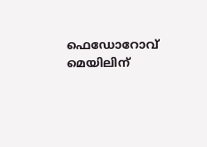ഫെഡോറോവ് മെയിലിന്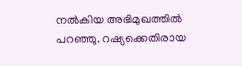നല്‍കിയ അഭിമുഖത്തില്‍ പറഞ്ഞു. റഷ്യക്കെതിരായ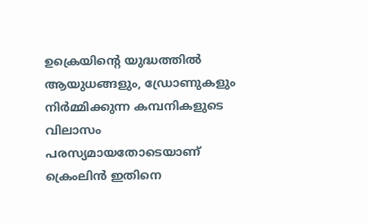ഉക്രെയിന്റെ യുദ്ധത്തില്‍ ആയുധങ്ങളും, ഡ്രോണുകളും നിര്‍മ്മിക്കുന്ന കമ്പനികളുടെ വിലാസം പരസ്യമായതോടെയാണ് ക്രെംലിന്‍ ഇതിനെ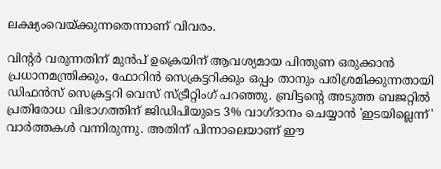ലക്ഷ്യംവെയ്ക്കുന്നതെന്നാണ് വിവരം.

വിന്റര്‍ വരുന്നതിന് മുന്‍പ് ഉക്രെയിന് ആവശ്യമായ പിന്തുണ ഒരുക്കാന്‍ പ്രധാനമന്ത്രിക്കും, ഫോറിന്‍ സെക്രട്ടറിക്കും ഒപ്പം താനും പരിശ്രമിക്കുന്നതായി ഡിഫന്‍സ് സെക്രട്ടറി വെസ് സ്ട്രീറ്റിംഗ് പറഞ്ഞു. ബ്രിട്ടന്റെ അടുത്ത ബജറ്റില്‍ പ്രതിരോധ വിഭാഗത്തിന് ജിഡിപിയുടെ 3% വാഗ്ദാനം ചെയ്യാന്‍ 'ഇടയില്ലെന്ന്' വാര്‍ത്തകള്‍ വന്നിരുന്നു. അതിന് പിന്നാലെയാണ് ഈ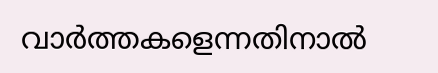വാര്‍ത്തകളെന്നതിനാല്‍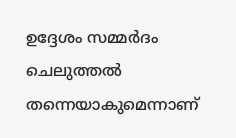ഉദ്ദേശം സമ്മര്‍ദം ചെലുത്തല്‍ തന്നെയാകുമെന്നാണ്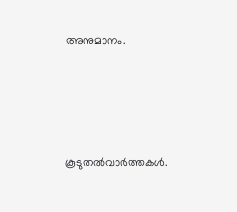അനുമാനം.




കൂടുതല്‍വാര്‍ത്തകള്‍.